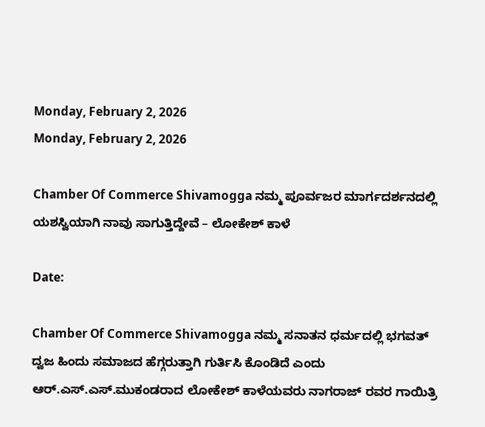Monday, February 2, 2026
Monday, February 2, 2026

Chamber Of Commerce Shivamogga ನಮ್ಮ ಪೂರ್ವಜರ‌ ಮಾರ್ಗದರ್ಶನದಲ್ಲಿ ಯಶಸ್ವಿಯಾಗಿ ನಾವು ಸಾಗುತ್ತಿದ್ದೇವೆ – ಲೋಕೇಶ್ ಕಾಳೆ

Date:

Chamber Of Commerce Shivamogga ನಮ್ಮ ಸನಾತನ ಧರ್ಮದಲ್ಲಿ ಭಗವತ್ ದ್ವಜ ಹಿಂದು ಸಮಾಜದ ಹೆಗ್ಗರುತ್ತಾಗಿ ಗುರ್ತಿಸಿ ಕೊಂಡಿದೆ ಎಂದು ಆರ್.ಎಸ್.ಎಸ್.ಮುಕಂಡರಾದ ಲೋಕೇಶ್ ಕಾಳೆಯವರು ನಾಗರಾಜ್ ರವರ ಗಾಯಿತ್ರಿ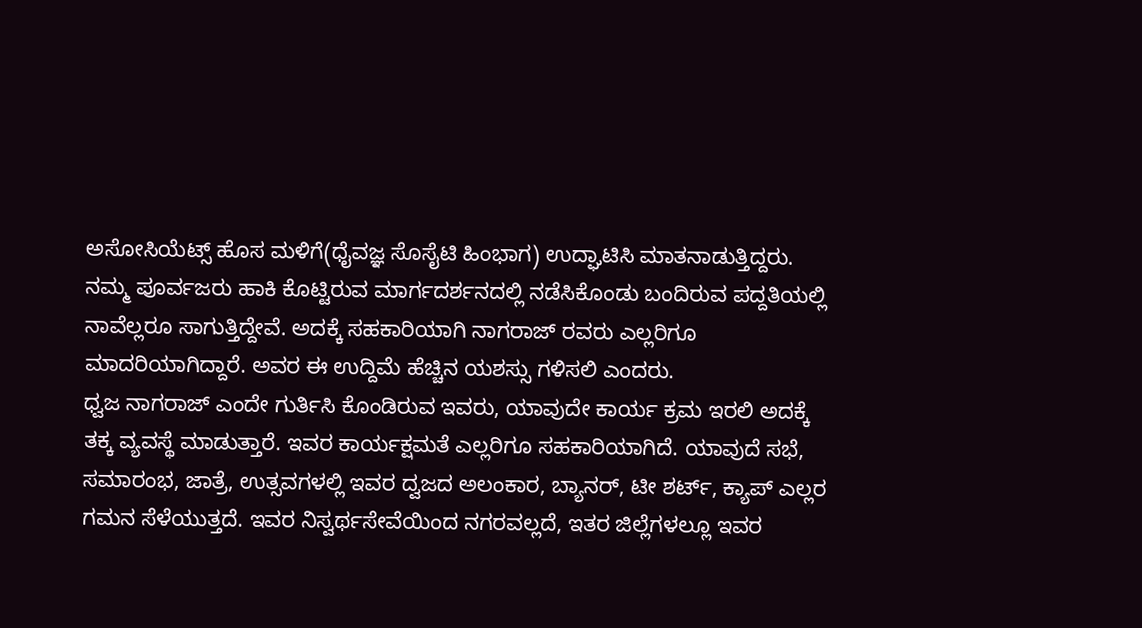ಅಸೋಸಿಯೆಟ್ಸ್ ಹೊಸ ಮಳಿಗೆ(ಧೈವಜ್ಞ ಸೊಸೈಟಿ ಹಿಂಭಾಗ) ಉದ್ಘಾಟಿಸಿ ಮಾತನಾಡುತ್ತಿದ್ದರು.
ನಮ್ಮ ಪೂರ್ವಜರು ಹಾಕಿ ಕೊಟ್ಟಿರುವ ಮಾರ್ಗದರ್ಶನದಲ್ಲಿ ನಡೆಸಿಕೊಂಡು ಬಂದಿರುವ ಪದ್ದತಿಯಲ್ಲಿ ನಾವೆಲ್ಲರೂ ಸಾಗುತ್ತಿದ್ದೇವೆ. ಅದಕ್ಕೆ ಸಹಕಾರಿಯಾಗಿ ನಾಗರಾಜ್ ರವರು ಎಲ್ಲರಿಗೂ ಮಾದರಿಯಾಗಿದ್ದಾರೆ. ಅವರ ಈ ಉದ್ದಿಮೆ ಹೆಚ್ಚಿನ ಯಶಸ್ಸು ಗಳಿಸಲಿ ಎಂದರು.
ಧ್ವಜ ನಾಗರಾಜ್ ಎಂದೇ ಗುರ್ತಿಸಿ ಕೊಂಡಿರುವ ಇವರು, ಯಾವುದೇ ಕಾರ್ಯ ಕ್ರಮ ಇರಲಿ ಅದಕ್ಕೆ ತಕ್ಕ ವ್ಯವಸ್ಥೆ ಮಾಡುತ್ತಾರೆ. ಇವರ ಕಾರ್ಯಕ್ಷಮತೆ ಎಲ್ಲರಿಗೂ ಸಹಕಾರಿಯಾಗಿದೆ. ಯಾವುದೆ ಸಭೆ, ಸಮಾರಂಭ, ಜಾತ್ರೆ, ಉತ್ಸವಗಳಲ್ಲಿ ಇವರ ದ್ವಜದ ಅಲಂಕಾರ, ಬ್ಯಾನರ್, ಟೀ ಶರ್ಟ್, ಕ್ಯಾಪ್ ಎಲ್ಲರ ಗಮನ ಸೆಳೆಯುತ್ತದೆ. ಇವರ ನಿಸ್ವರ್ಥಸೇವೆಯಿಂದ ನಗರವಲ್ಲದೆ, ಇತರ ಜಿಲ್ಲೆಗಳಲ್ಲೂ ಇವರ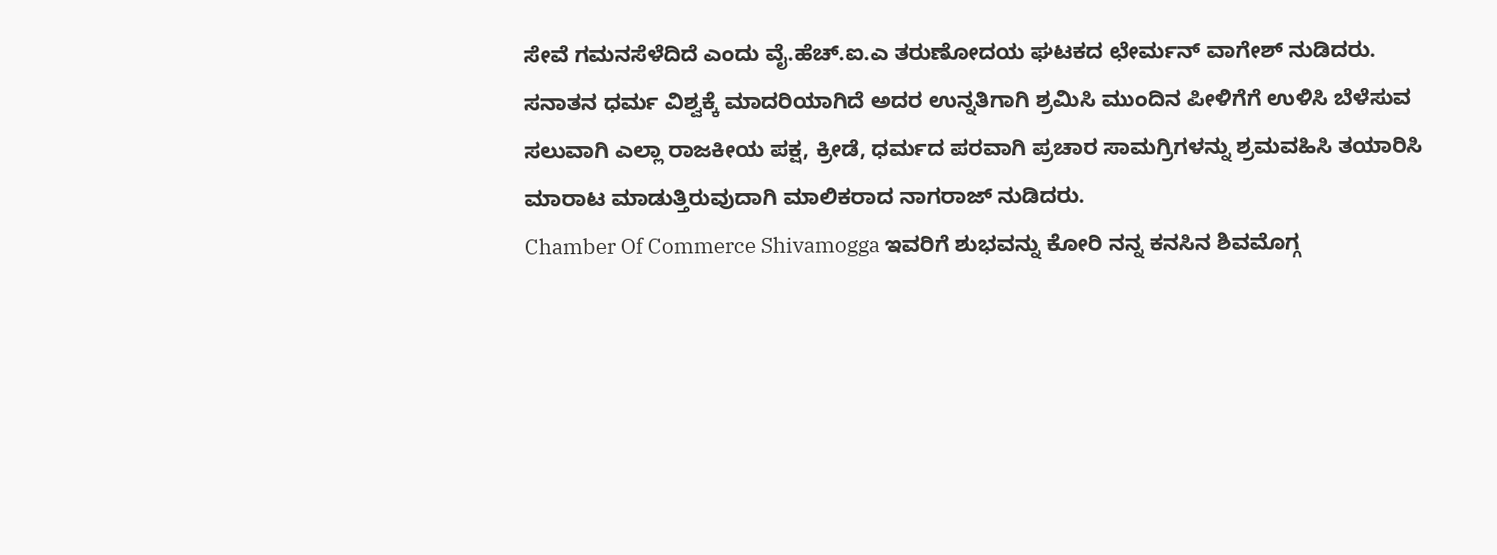ಸೇವೆ ಗಮನಸೆಳೆದಿದೆ ಎಂದು ವೈ.ಹೆಚ್.ಐ.ಎ ತರುಣೋದಯ ಘಟಕದ ಛೇರ್ಮನ್ ವಾಗೇಶ್ ನುಡಿದರು.
ಸನಾತನ ಧರ್ಮ ವಿಶ್ವಕ್ಕೆ ಮಾದರಿಯಾಗಿದೆ ಅದರ ಉನ್ನತಿಗಾಗಿ ಶ್ರಮಿಸಿ ಮುಂದಿನ ಪೀಳಿಗೆಗೆ ಉಳಿಸಿ ಬೆಳೆಸುವ ಸಲುವಾಗಿ ಎಲ್ಲಾ ರಾಜಕೀಯ ಪಕ್ಷ, ಕ್ರೀಡೆ, ಧರ್ಮದ ಪರವಾಗಿ ಪ್ರಚಾರ ಸಾಮಗ್ರಿಗಳನ್ನು ಶ್ರಮವಹಿಸಿ ತಯಾರಿಸಿ ಮಾರಾಟ ಮಾಡುತ್ತಿರುವುದಾಗಿ ಮಾಲಿಕರಾದ ನಾಗರಾಜ್ ನುಡಿದರು.
Chamber Of Commerce Shivamogga ಇವರಿಗೆ ಶುಭವನ್ನು ಕೋರಿ ನನ್ನ ಕನಸಿನ ಶಿವಮೊಗ್ಗ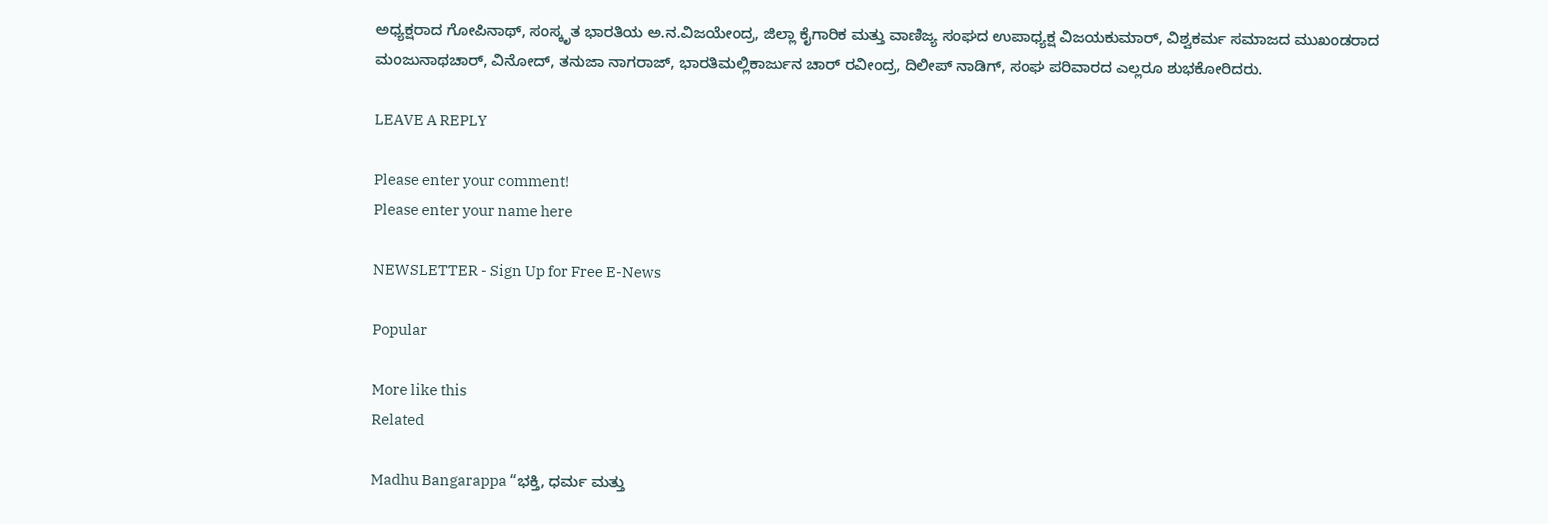ಅಧ್ಯಕ್ಷರಾದ ಗೋಪಿನಾಥ್, ಸಂಸ್ಕೃತ ಭಾರತಿಯ ಅ.ನ.ವಿಜಯೇಂದ್ರ, ಜಿಲ್ಲಾ ಕೈಗಾರಿಕ ಮತ್ತು ವಾಣಿಜ್ಯ ಸಂಘದ ಉಪಾಧ್ಯಕ್ಷ ವಿಜಯಕುಮಾರ್, ವಿಶ್ವಕರ್ಮ ಸಮಾಜದ ಮುಖಂಡರಾದ ಮಂಜುನಾಥಚಾರ್, ವಿನೋದ್, ತನುಜಾ ನಾಗರಾಜ್, ಭಾರತಿಮಲ್ಲಿಕಾರ್ಜುನ ಚಾರ್ ರವೀಂದ್ರ, ದಿಲೀಪ್ ನಾಡಿಗ್, ಸಂಘ ಪರಿವಾರದ ಎಲ್ಲರೂ ಶುಭಕೋರಿದರು.

LEAVE A REPLY

Please enter your comment!
Please enter your name here

NEWSLETTER - Sign Up for Free E-News

Popular

More like this
Related

Madhu Bangarappa “ಭಕ್ತಿ, ಧರ್ಮ ಮತ್ತು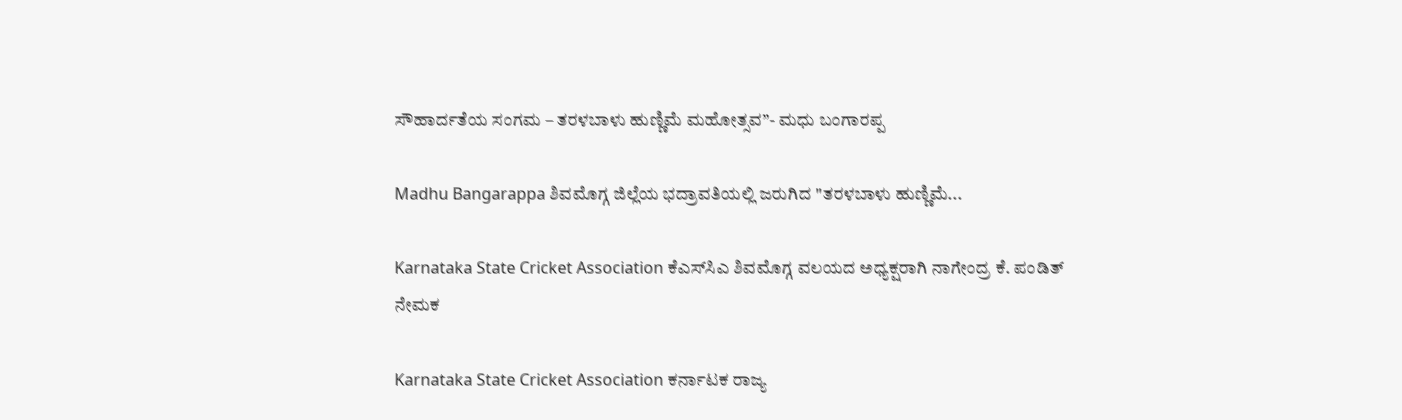ಸೌಹಾರ್ದತೆಯ ಸಂಗಮ – ತರಳಬಾಳು ಹುಣ್ಣಿಮೆ ಮಹೋತ್ಸವ”- ಮಧು ಬಂಗಾರಪ್ಪ

Madhu Bangarappa ಶಿವಮೊಗ್ಗ ಜಿಲ್ಲೆಯ ಭದ್ರಾವತಿಯಲ್ಲಿ ಜರುಗಿದ "ತರಳಬಾಳು ಹುಣ್ಣಿಮೆ...

Karnataka State Cricket Association ಕೆಎಸ್‌ಸಿಎ ಶಿವಮೊಗ್ಗ ವಲಯದ ಅಧ್ಯಕ್ಷರಾಗಿ ನಾಗೇಂದ್ರ ಕೆ. ಪಂಡಿತ್ ನೇಮಕ

Karnataka State Cricket Association ಕರ್ನಾಟಕ ರಾಜ್ಯ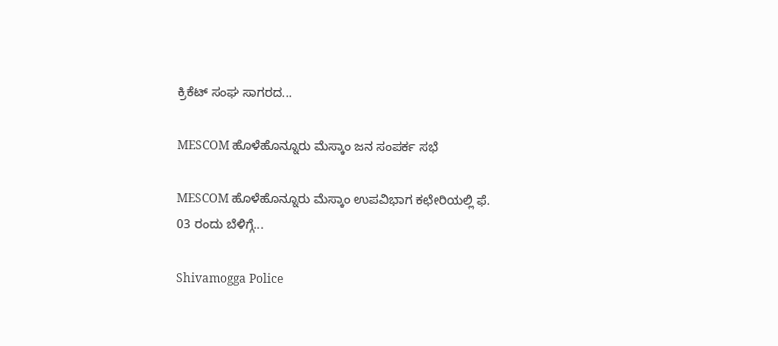ಕ್ರಿಕೆಟ್ ಸಂಘ ಸಾಗರದ...

MESCOM ಹೊಳೆಹೊನ್ನೂರು ಮೆಸ್ಕಾಂ ಜನ ಸಂಪರ್ಕ ಸಭೆ

MESCOM ಹೊಳೆಹೊನ್ನೂರು ಮೆಸ್ಕಾಂ ಉಪವಿಭಾಗ ಕಛೇರಿಯಲ್ಲಿ ಫೆ. 03 ರಂದು ಬೆಳಿಗ್ಗೆ...

Shivamogga Police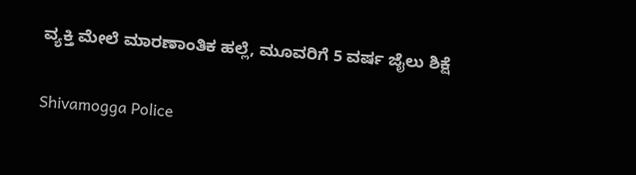ವ್ಯಕ್ತಿ ಮೇಲೆ ಮಾರಣಾಂತಿಕ ಹಲ್ಲೆ, ಮೂವರಿಗೆ 5 ವರ್ಷ ಜೈಲು ಶಿಕ್ಷೆ

Shivamogga Police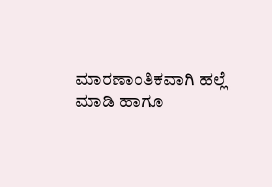ಮಾರಣಾಂತಿಕವಾಗಿ ಹಲ್ಲೆ ಮಾಡಿ ಹಾಗೂ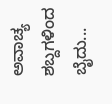ಅವಾಚ್ಯ ಶಬ್ದಗಳಿಂದ ಬೈದು...